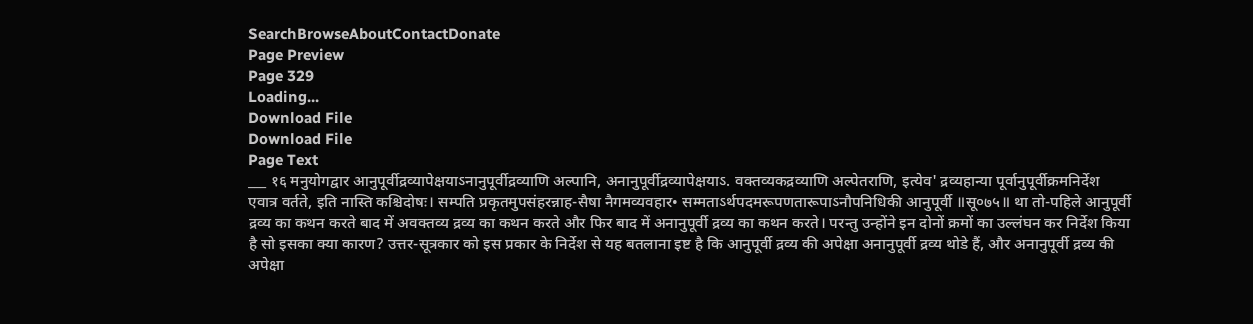SearchBrowseAboutContactDonate
Page Preview
Page 329
Loading...
Download File
Download File
Page Text
___ १६ मनुयोगद्वार आनुपूर्वीद्रव्यापेक्षयाऽनानुपूर्वीद्रव्याणि अल्पानि, अनानुपूर्वीद्रव्यापेक्षयाऽ. वक्तव्यकद्रव्याणि अल्पेतराणि, इत्येव' द्रव्यहान्या पूर्वानुपूर्वीक्रमनिर्देश एवात्र वर्तते, इति नास्ति कश्चिदोषः। सम्पति प्रकृतमुपसंहरन्नाह-सैषा नैगमव्यवहार• सम्मताऽर्थपदमरूपणतारूपाऽनौपनिधिकी आनुपूर्वी ॥सू०७५॥ था तो-पहिले आनुपूर्वी द्रव्य का कथन करते बाद में अवक्तव्य द्रव्य का कथन करते और फिर बाद में अनानुपूर्वी द्रव्य का कथन करते। परन्तु उन्होंने इन दोनों क्रमों का उल्लंघन कर निर्देश किया है सो इसका क्या कारण? उत्तर-सूत्रकार को इस प्रकार के निर्देश से यह बतलाना इष्ट है कि आनुपूर्वी द्रव्य की अपेक्षा अनानुपूर्वी द्रव्य थोडे हैं, और अनानुपूर्वी द्रव्य की अपेक्षा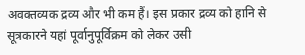अवक्तव्यक द्रव्य और भी कम हैं। इस प्रकार द्रव्य को हानि से सूत्रकारने यहां पूर्वानुपूर्विक्रम को लेकर उसी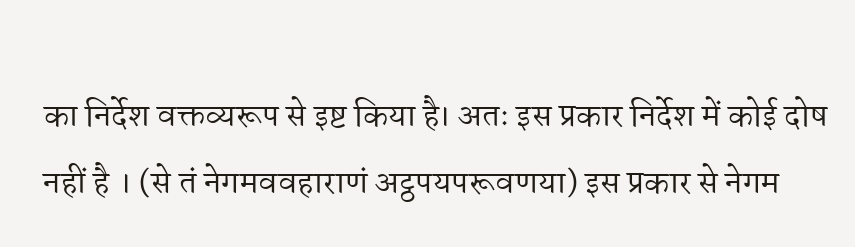का निर्देश वक्तव्यरूप से इष्ट किया है। अतः इस प्रकार निर्देश में कोई दोष नहीं है । (से तं नेगमववहाराणं अट्ठपयपरूवणया) इस प्रकार से नेगम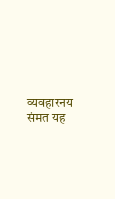व्यवहारनय संमत यह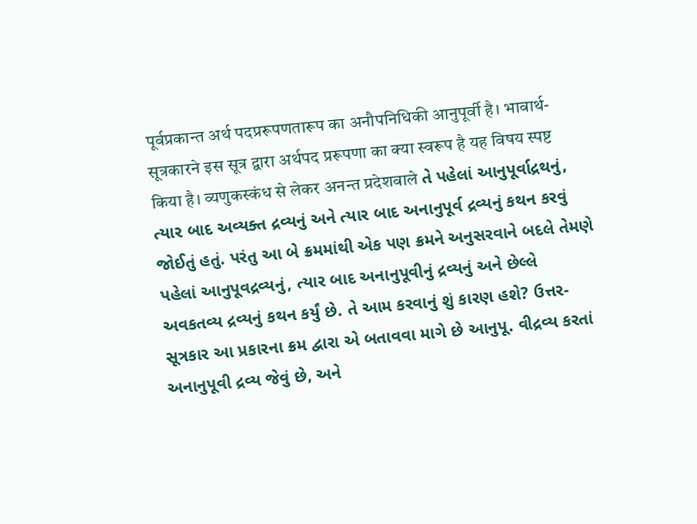पूर्वप्रकान्त अर्थ पदप्ररूपणतारूप का अनौपनिधिकी आनुपूर्वी है। भावार्थ-सूत्रकारने इस सूत्र द्वारा अर्थपद प्ररूपणा का क्या स्वरूप है यह विषय स्पष्ट किया है। व्यणुकस्कंध से लेकर अनन्त प्रदेशवाले તે પહેલાં આનુપૂર્વાદ્રથનું, ત્યાર બાદ અવ્યક્ત દ્રવ્યનું અને ત્યાર બાદ અનાનુપૂર્વ દ્રવ્યનું કથન કરવું જોઈતું હતું. પરંતુ આ બે ક્રમમાંથી એક પણ ક્રમને અનુસરવાને બદલે તેમણે પહેલાં આનુપૂવદ્રવ્યનું, ત્યાર બાદ અનાનુપૂવીનું દ્રવ્યનું અને છેલ્લે અવકતવ્ય દ્રવ્યનું કથન કર્યું છે. તે આમ કરવાનું શું કારણ હશે? ઉત્તર-સૂત્રકાર આ પ્રકારના ક્રમ દ્વારા એ બતાવવા માગે છે આનુપૂ. વીદ્રવ્ય કરતાં અનાનુપૂવી દ્રવ્ય જેવું છે, અને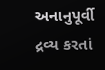અનાનુપૂર્વી દ્રવ્ય કરતાં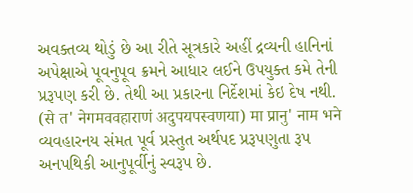અવક્તવ્ય થોડું છે આ રીતે સૂત્રકારે અહીં દ્રવ્યની હાનિનાં અપેક્ષાએ પૂવનુપૂવ ક્રમને આધાર લઈને ઉપયુક્ત કમે તેની પ્રરૂપણ કરી છે. તેથી આ પ્રકારના નિર્દેશમાં કેઇ દેષ નથી. (से त' नेगमववहाराणं अदुपयपस्वणया) मा प्रानु' नाम भने વ્યવહારનય સંમત પૂર્વ પ્રસ્તુત અર્થપદ પ્રરૂપણુતા રૂપ અનપથિકી આનુપૂર્વીનું સ્વરૂપ છે.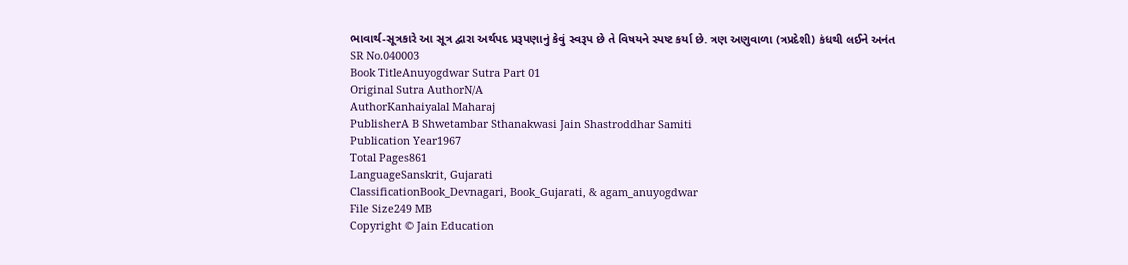ભાવાર્થ-સૂત્રકારે આ સૂત્ર દ્વારા અર્થપદ પ્રરૂપણાનું કેવું સ્વરૂપ છે તે વિષયને સ્પષ્ટ કર્યા છે. ત્રણ અણુવાળા (ત્રપ્રદેશી) કંધથી લઈને અનંત
SR No.040003
Book TitleAnuyogdwar Sutra Part 01
Original Sutra AuthorN/A
AuthorKanhaiyalal Maharaj
PublisherA B Shwetambar Sthanakwasi Jain Shastroddhar Samiti
Publication Year1967
Total Pages861
LanguageSanskrit, Gujarati
ClassificationBook_Devnagari, Book_Gujarati, & agam_anuyogdwar
File Size249 MB
Copyright © Jain Education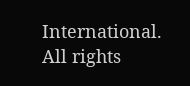International. All rights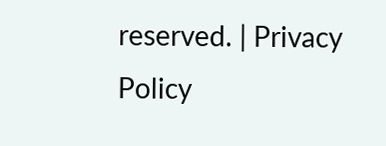reserved. | Privacy Policy